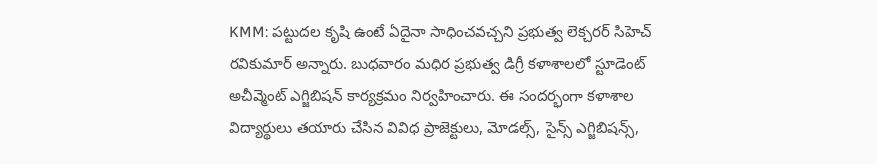KMM: పట్టుదల కృషి ఉంటే ఏదైనా సాధించవచ్చని ప్రభుత్వ లెక్చరర్ సిహెచ్ రవికుమార్ అన్నారు. బుధవారం మధిర ప్రభుత్వ డిగ్రీ కళాశాలలో స్టూడెంట్ అచీవ్మెంట్ ఎగ్జిబిషన్ కార్యక్రమం నిర్వహించారు. ఈ సందర్భంగా కళాశాల విద్యార్థులు తయారు చేసిన వివిధ ప్రాజెక్టులు, మోడల్స్, సైన్స్ ఎగ్జిబిషన్స్,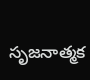సృజనాత్మక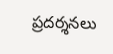ప్రదర్శనలు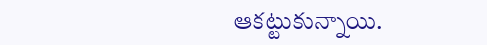ఆకట్టుకున్నాయి.